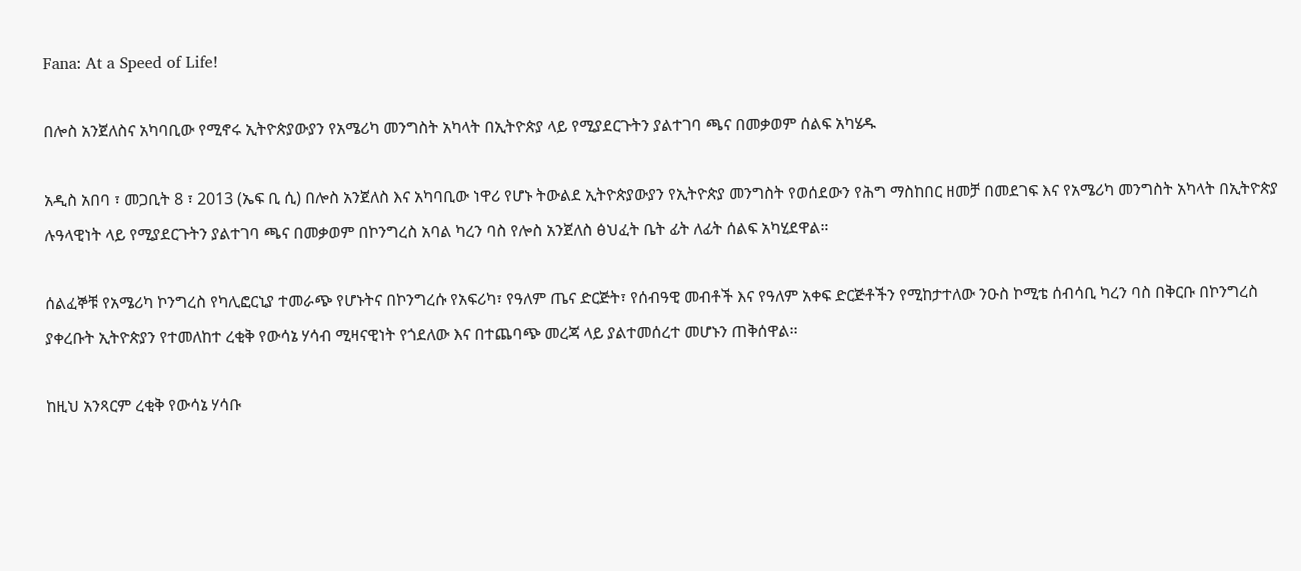Fana: At a Speed of Life!

በሎስ አንጀለስና አካባቢው የሚኖሩ ኢትዮጵያውያን የአሜሪካ መንግስት አካላት በኢትዮጵያ ላይ የሚያደርጉትን ያልተገባ ጫና በመቃወም ሰልፍ አካሄዱ

አዲስ አበባ ፣ መጋቢት 8 ፣ 2013 (ኤፍ ቢ ሲ) በሎስ አንጀለስ እና አካባቢው ነዋሪ የሆኑ ትውልደ ኢትዮጵያውያን የኢትዮጵያ መንግስት የወሰደውን የሕግ ማስከበር ዘመቻ በመደገፍ እና የአሜሪካ መንግስት አካላት በኢትዮጵያ ሉዓላዊነት ላይ የሚያደርጉትን ያልተገባ ጫና በመቃወም በኮንግረስ አባል ካረን ባስ የሎስ አንጀለስ ፅህፈት ቤት ፊት ለፊት ሰልፍ አካሂደዋል።

ሰልፈኞቹ የአሜሪካ ኮንግረስ የካሊፎርኒያ ተመራጭ የሆኑትና በኮንግረሱ የአፍሪካ፣ የዓለም ጤና ድርጅት፣ የሰብዓዊ መብቶች እና የዓለም አቀፍ ድርጅቶችን የሚከታተለው ንዑስ ኮሚቴ ሰብሳቢ ካረን ባስ በቅርቡ በኮንግረስ ያቀረቡት ኢትዮጵያን የተመለከተ ረቂቅ የውሳኔ ሃሳብ ሚዛናዊነት የጎደለው እና በተጨባጭ መረጃ ላይ ያልተመሰረተ መሆኑን ጠቅሰዋል፡፡

ከዚህ አንጻርም ረቂቅ የውሳኔ ሃሳቡ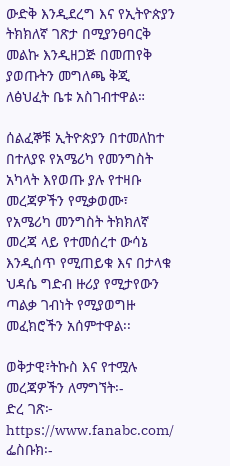ውድቅ እንዲደረግ እና የኢትዮጵያን ትክክለኛ ገጽታ በሚያንፀባርቅ መልኩ እንዲዘጋጅ በመጠየቅ ያወጡትን መግለጫ ቅጂ ለፅህፈት ቤቱ አስገብተዋል።

ሰልፈኞቹ ኢትዮጵያን በተመለከተ በተለያዩ የአሜሪካ የመንግስት አካላት እየወጡ ያሉ የተዛቡ መረጃዎችን የሚቃወሙ፣ የአሜሪካ መንግስት ትክክለኛ መረጃ ላይ የተመሰረተ ውሳኔ እንዲሰጥ የሚጠይቁ እና በታላቁ ህዳሴ ግድብ ዙሪያ የሚታየውን ጣልቃ ገብነት የሚያወግዙ መፈክሮችን አሰምተዋል፡፡

ወቅታዊ፣ትኩስ እና የተሟሉ መረጃዎችን ለማግኘት፡-
ድረ ገጽ፦ https://www.fanabc.com/
ፌስቡክ፡-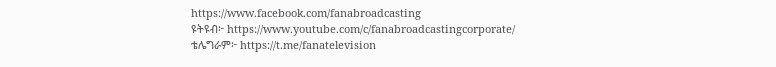https://www.facebook.com/fanabroadcasting
ዩትዩብ፦ https://www.youtube.com/c/fanabroadcastingcorporate/
ቴሌግራም፦ https://t.me/fanatelevision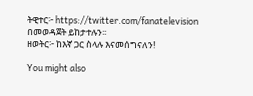ትዊተር፦ https://twitter.com/fanatelevision በመወዳጀት ይከታተሉን፡፡
ዘወትር፦ ከእኛ ጋር ስላሉ እናመሰግናለን!

You might also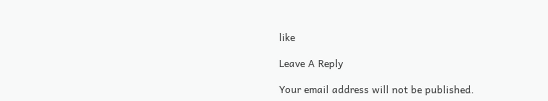like

Leave A Reply

Your email address will not be published.